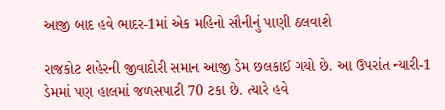આજી બાદ હવે ભાદર-1માં એક મહિનો સૌનીનું પાણી ઠલવાશે

રાજકોટ શહેરની જીવાદોરી સમાન આજી ડેમ છલકાઈ ગયો છે. આ ઉપરાંત ન્યારી-1 ડેમમાં પણ હાલમાં જળસપાટી 70 ટકા છે. ત્યારે હવે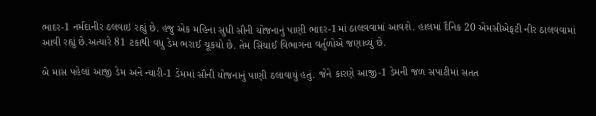ભાદર-1 નર્મદાનીર ઠલવાઇ રહ્યું છે. હજુ એક મહિના સુધી સૌની યોજનાનું પાણી ભાદર-1માં ઠાલવવામાં આવશે. હાલમાં દૈનિક 20 એમસીએફટી નીર ઠાલવવામાં આવી રહ્યું છે.અત્યારે 81 ટકાથી વધુ ડેમ ભરાઈ ચૂકયો છે. તેમ સિંચાઈ વિભાગના વર્તુળોએ જણાવ્યું છે.

બે માસ પહેલાં આજી ડેમ અને ન્યારી-1 ડેમમાં સૌની યોજનાનું પાણી ઠલાવાયું હતું. જેને કારણે આજી-1 ડેમની જળ સપાટીમાં સતત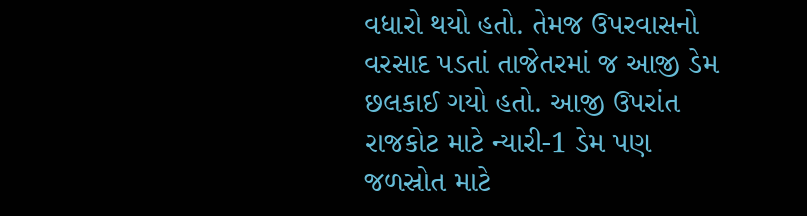વધારો થયો હતો. તેમજ ઉપરવાસનો વરસાદ પડતાં તાજેતરમાં જ આજી ડેમ છલકાઈ ગયો હતો. આજી ઉપરાંત રાજકોટ માટે ન્યારી-1 ડેમ પણ જળસ્રોત માટે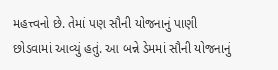મહત્ત્વનો છે. તેમાં પણ સૌની યોજનાનું પાણી છોડવામાં આવ્યું હતું. આ બન્ને ડેમમાં સૌની યોજનાનું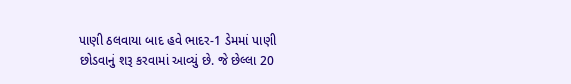પાણી ઠલવાયા બાદ હવે ભાદર-1 ડેમમાં પાણી છોડવાનું શરૂ કરવામાં આવ્યું છે. જે છેલ્લા 20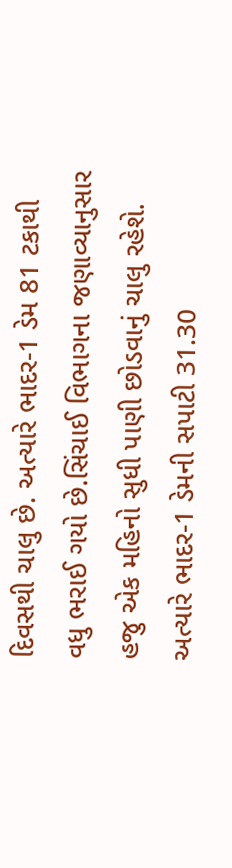દિવસથી ચાલુ છે. અત્યારે ભાદર-1 ડેમ 81 ટકાથી વધુ ભરાઈ ગયો છે.સિંચાઈ વિભાગના જણાવ્યાનુસાર હજુ એક મહિનો સુધી પાણી છોડવાનું ચાલુ રહેશે. અત્યારે ભાદર-1 ડેમની સપાટી 31.30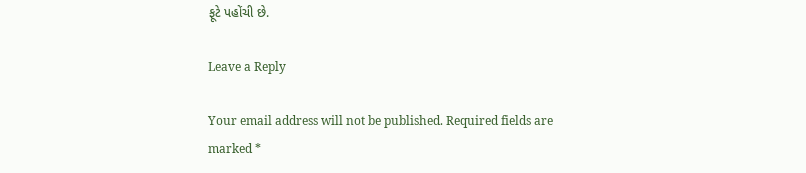ફૂટે પહોંચી છે.

Leave a Reply

Your email address will not be published. Required fields are marked *